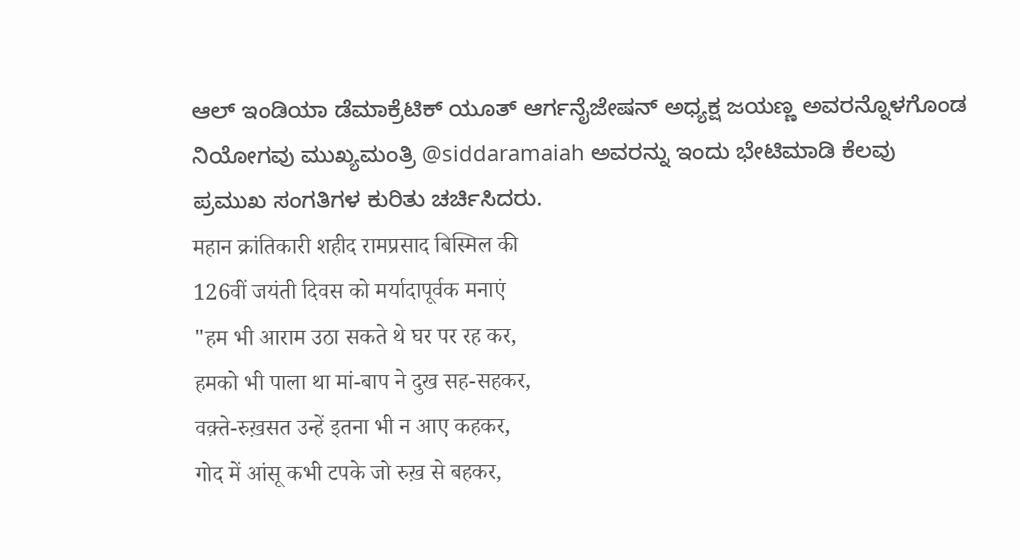ಆಲ್ ಇಂಡಿಯಾ ಡೆಮಾಕ್ರೆಟಿಕ್ ಯೂತ್ ಆರ್ಗನೈಜೇಷನ್ ಅಧ್ಯಕ್ಷ ಜಯಣ್ಣ ಅವರನ್ನೊಳಗೊಂಡ ನಿಯೋಗವು ಮುಖ್ಯಮಂತ್ರಿ @siddaramaiah ಅವರನ್ನು ಇಂದು ಭೇಟಿಮಾಡಿ ಕೆಲವು ಪ್ರಮುಖ ಸಂಗತಿಗಳ ಕುರಿತು ಚರ್ಚಿಸಿದರು.
महान क्रांतिकारी शहीद रामप्रसाद बिस्मिल की
126वीं जयंती दिवस को मर्यादापूर्वक मनाएं
"हम भी आराम उठा सकते थे घर पर रह कर,
हमको भी पाला था मां-बाप ने दुख सह-सहकर,
वक़्ते-रुख़सत उन्हें इतना भी न आए कहकर,
गोद में आंसू कभी टपके जो रुख़ से बहकर,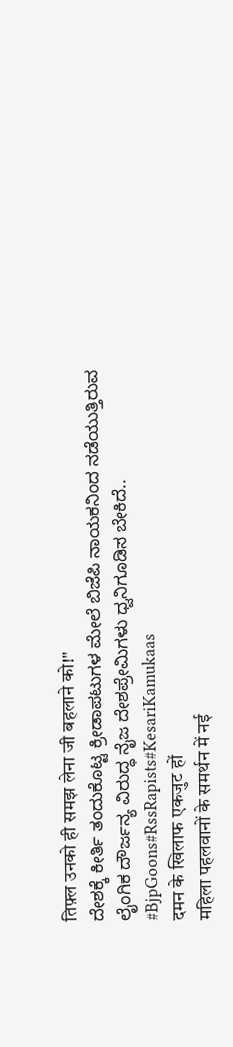तिफ़्ल उनको ही समझ लेना जी बहलाने को!"
ದೇಶಕ್ಕೆ ಕೀರ್ತಿ ತಂದುಕೊಟ್ಟ ಕ್ರೀಡಾಪಟುಗಳ ಮೇಲೆ ಬಿಜೆಪಿ ನಾಯಕನಿಂದ ನಡೆಯುತ್ತಿರುವ ಲೈಂಗಿಕ ದೌರ್ಜನ್ಯ ವಿರುದ್ಧ ನೈಜ ದೇಶಪ್ರೇಮಿಗಳು ಧ್ವನಿಗೂಡಿಸ ಬೇಕಿದೆ..
#BjpGoons#RssRapists#KesariKamukaas
दमन के खिलाफ एकजुट हों
महिला पहलवानों के समर्थन में नई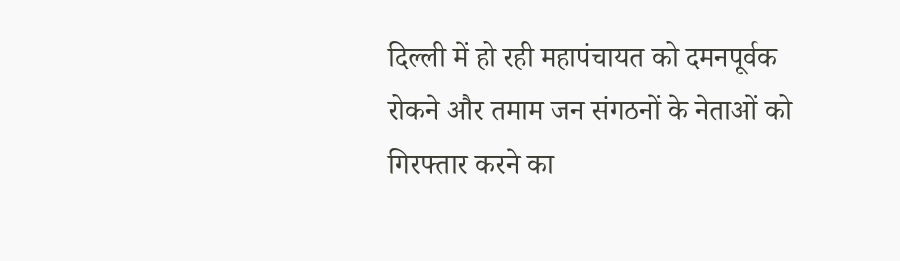दिल्ली में हो रही महापंचायत को दमनपूर्वक रोकने और तमाम जन संगठनों के नेताओं को गिरफ्तार करने का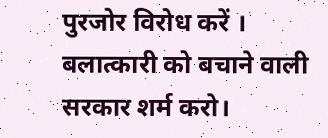पुरजोर विरोध करें ।
बलात्कारी को बचाने वाली सरकार शर्म करो।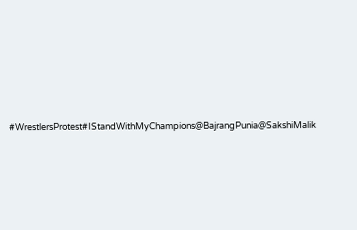#WrestlersProtest#IStandWithMyChampions@BajrangPunia@SakshiMalik